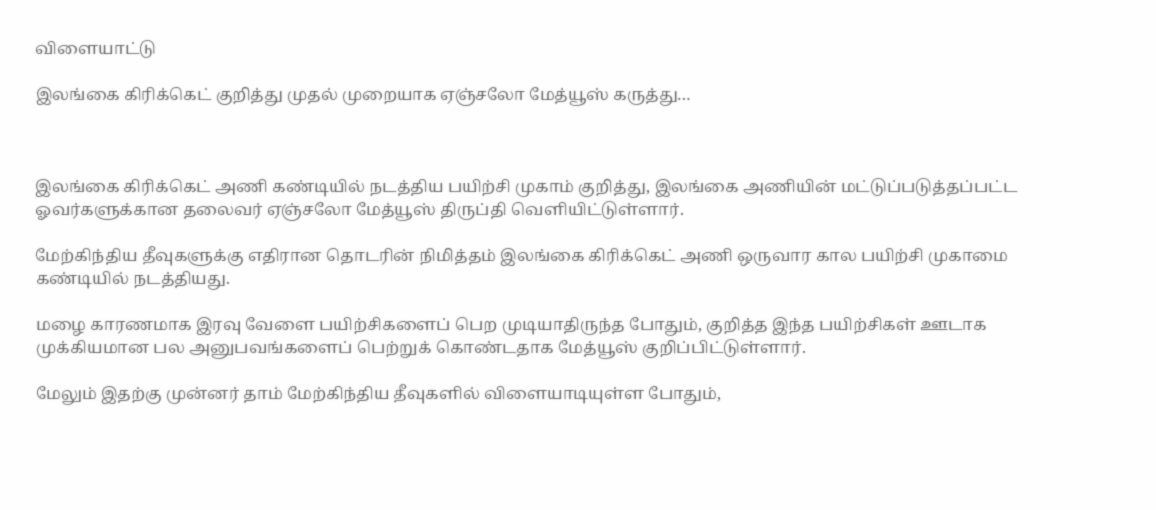விளையாட்டு

இலங்கை கிரிக்கெட் குறித்து முதல் முறையாக ஏஞ்சலோ மேத்யூஸ் கருத்து…



இலங்கை கிரிக்கெட் அணி கண்டியில் நடத்திய பயிற்சி முகாம் குறித்து, இலங்கை அணியின் மட்டுப்படுத்தப்பட்ட ஓவர்களுக்கான தலைவர் ஏஞ்சலோ மேத்யூஸ் திருப்தி வெளியிட்டுள்ளார்.

மேற்கிந்திய தீவுகளுக்கு எதிரான தொடரின் நிமித்தம் இலங்கை கிரிக்கெட் அணி ஒருவார கால பயிற்சி முகாமை கண்டியில் நடத்தியது.

மழை காரணமாக இரவு வேளை பயிற்சிகளைப் பெற முடியாதிருந்த போதும், குறித்த இந்த பயிற்சிகள் ஊடாக முக்கியமான பல அனுபவங்களைப் பெற்றுக் கொண்டதாக மேத்யூஸ் குறிப்பிட்டுள்ளார்.

மேலும் இதற்கு முன்னர் தாம் மேற்கிந்திய தீவுகளில் விளையாடியுள்ள போதும்,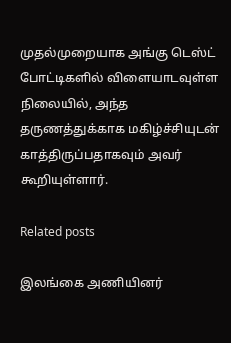முதல்முறையாக அங்கு டெஸ்ட் போட்டிகளில் விளையாடவுள்ள நிலையில், அந்த தருணத்துக்காக மகிழ்ச்சியுடன் காத்திருப்பதாகவும் அவர் கூறியுள்ளார்.

Related posts

இலங்கை அணியினர்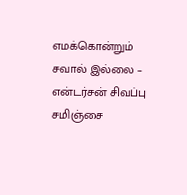எமக்கொன்றும் சவால் இல்லை – என்டர்சன் சிவப்பு சமிஞ்சை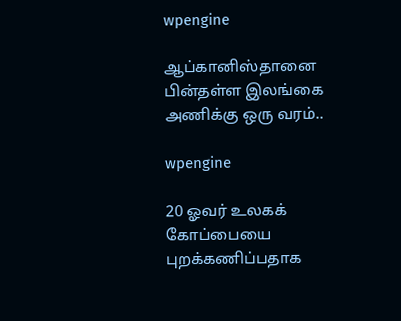wpengine

ஆப்கானிஸ்தானை பின்தள்ள இலங்கை அணிக்கு ஒரு வரம்..

wpengine

20 ஓவர் உலகக் கோப்பையை புறக்கணிப்பதாக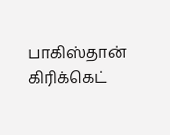பாகிஸ்தான் கிரிக்கெட்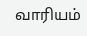வாரியம்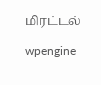மிரட்டல்

wpengine